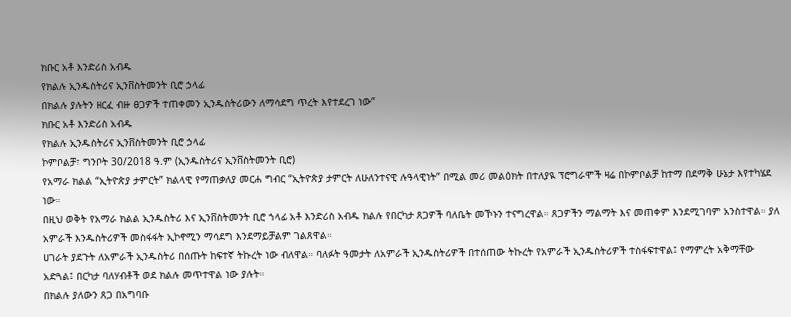ክቡር አቶ እንድሪስ አብዱ
የክልሉ ኢንዱስትሪና ኢንቨስትመንት ቢሮ ኃላፊ
በክልሉ ያሉትን ዘርፈ ብዙ ፀጋዎች ተጠቀመን ኢንዱስትሪውን ለማሳደግ ጥረት እየተደረገ ነው”
ክቡር አቶ እንድሪስ አብዱ
የክልሉ ኢንዱስትሪና ኢንቨስትመንት ቢሮ ኃላፊ
ኮምቦልቻ፣ ግንቦት 30/2018 ዓ.ም (ኢንዱስትሪና ኢንቨስትመንት ቢሮ)
የአማራ ክልል “ኢትዮጵያ ታምርት” ክልላዊ የማጠቃለያ መርሐ ግብር “ኢትዮጵያ ታምርት ለሁለንተናዊ ሉዓላዊነት” በሚል መሪ መልዕክት በተለያዪ ፕሮግራሞች ዛሬ በኮምቦልቻ ከተማ በደማቅ ሁኔታ እየተካሄደ ነው።
በዚህ ወቅት የአማራ ክልል ኢንዱስትሪ እና ኢንቨስትመንት ቢሮ ኀላፊ አቶ እንድሪስ አብዱ ክልሉ የበርካታ ጸጋዎች ባለቤት መኾኑን ተናግረዋል። ጸጋዎችን ማልማት እና መጠቀም እንደሚገባም አንስተዋል። ያለ አምራች እንዱስትሪዎች መስፋፋት ኢኮኖሚን ማሳደግ እንደማይቻልም ገልጸዋል።
ሀገራት ያደጉት ለአምራች ኢንዱስትሪ በሰጡት ከፍተኛ ትኩረት ነው ብለዋል። ባለፉት ዓመታት ለአምራች ኢንዱስትሪዎች በተሰጠው ትኩረት የአምራች ኢንዱስትሪዎች ተስፋፍተዋል፤ የማምረት አቅማቸው አድጓል፤ በርካታ ባለሃብቶች ወደ ክልሉ መጥተዋል ነው ያሉት።
በክልሉ ያለውን ጸጋ በአግባቡ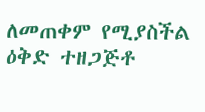ለመጠቀም የሚያስችል ዕቅድ ተዘጋጅቶ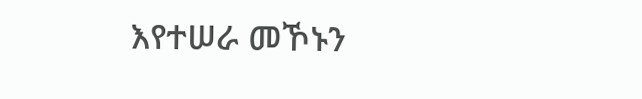እየተሠራ መኾኑን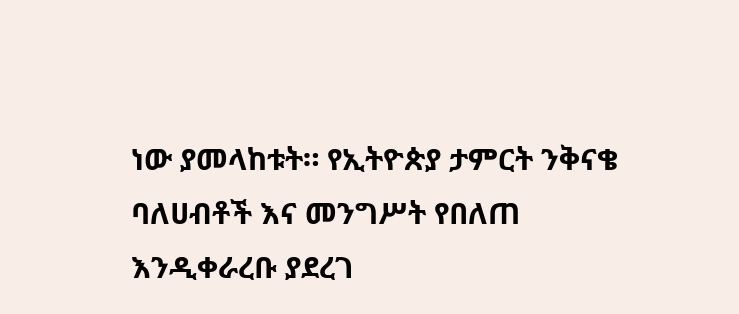ነው ያመላከቱት። የኢትዮጵያ ታምርት ንቅናቄ ባለሀብቶች እና መንግሥት የበለጠ እንዲቀራረቡ ያደረገ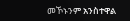መኾኑንም አንስተዋል